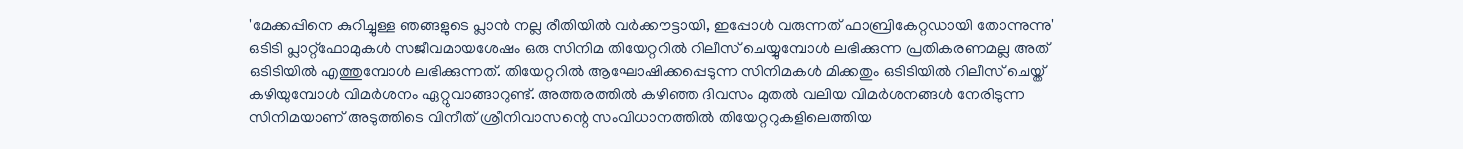'മേക്കപ്പിനെ കുറിച്ചുള്ള ഞങ്ങളുടെ പ്ലാൻ നല്ല രീതിയിൽ വർക്കൗട്ടായി, ഇപ്പോൾ വരുന്നത് ഫാബ്രികേറ്റഡായി തോന്നുന്നു'
ഒടിടി പ്ലാറ്റ്ഫോമുകൾ സജീവമായശേഷം ഒരു സിനിമ തിയേറ്ററിൽ റിലീസ് ചെയ്യുമ്പോൾ ലഭിക്കുന്ന പ്രതികരണമല്ല അത് ഒടിടിയിൽ എത്തുമ്പോൾ ലഭിക്കുന്നത്. തിയേറ്ററിൽ ആഘോഷിക്കപ്പെടുന്ന സിനിമകൾ മിക്കതും ഒടിടിയിൽ റിലീസ് ചെയ്ത് കഴിയുമ്പോൾ വിമർശനം ഏറ്റുവാങ്ങാറുണ്ട്. അത്തരത്തിൽ കഴിഞ്ഞ ദിവസം മുതൽ വലിയ വിമർശനങ്ങൾ നേരിടുന്ന സിനിമയാണ് അടുത്തിടെ വിനീത് ശ്രീനിവാസന്റെ സംവിധാനത്തിൽ തിയേറ്ററുകളിലെത്തിയ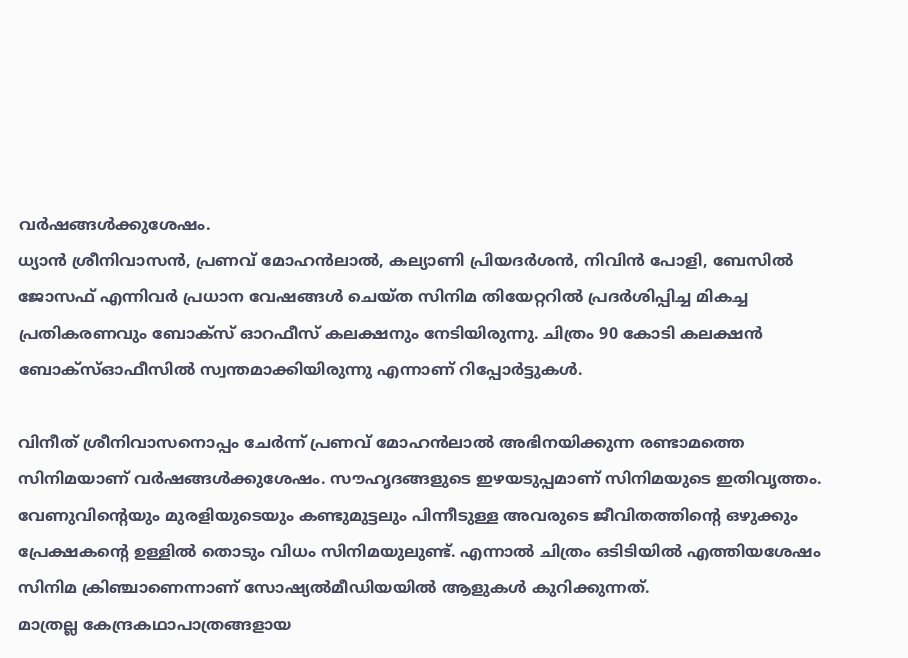വർഷങ്ങൾക്കുശേഷം.
ധ്യാൻ ശ്രീനിവാസൻ, പ്രണവ് മോഹൻലാൽ, കല്യാണി പ്രിയദർശൻ, നിവിൻ പോളി, ബേസിൽ ജോസഫ് എന്നിവർ പ്രധാന വേഷങ്ങൾ ചെയ്ത സിനിമ തിയേറ്ററിൽ പ്രദർശിപ്പിച്ച മികച്ച പ്രതികരണവും ബോക്സ് ഓറഫീസ് കലക്ഷനും നേടിയിരുന്നു. ചിത്രം 90 കോടി കലക്ഷൻ ബോക്സ്ഓഫീസിൽ സ്വന്തമാക്കിയിരുന്നു എന്നാണ് റിപ്പോർട്ടുകൾ.

വിനീത് ശ്രീനിവാസനൊപ്പം ചേർന്ന് പ്രണവ് മോഹൻലാൽ അഭിനയിക്കുന്ന രണ്ടാമത്തെ സിനിമയാണ് വർഷങ്ങൾക്കുശേഷം. സൗഹൃദങ്ങളുടെ ഇഴയടുപ്പമാണ് സിനിമയുടെ ഇതിവൃത്തം. വേണുവിന്റെയും മുരളിയുടെയും കണ്ടുമുട്ടലും പിന്നീടുള്ള അവരുടെ ജീവിതത്തിന്റെ ഒഴുക്കും പ്രേക്ഷകന്റെ ഉള്ളിൽ തൊടും വിധം സിനിമയുലുണ്ട്. എന്നാൽ ചിത്രം ഒടിടിയിൽ എത്തിയശേഷം സിനിമ ക്രിഞ്ചാണെന്നാണ് സോഷ്യൽമീഡിയയിൽ ആളുകൾ കുറിക്കുന്നത്.
മാത്രല്ല കേന്ദ്രകഥാപാത്രങ്ങളായ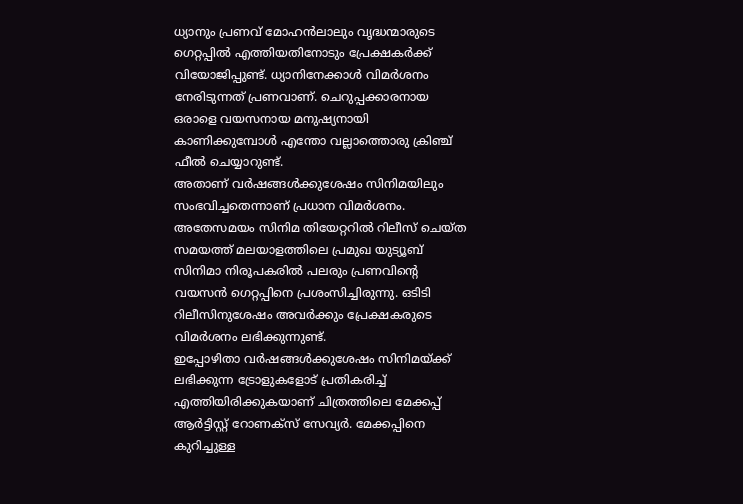ധ്യാനും പ്രണവ് മോഹൻലാലും വൃദ്ധന്മാരുടെ ഗെറ്റപ്പിൽ എത്തിയതിനോടും പ്രേക്ഷകർക്ക് വിയോജിപ്പുണ്ട്. ധ്യാനിനേക്കാൾ വിമർശനം നേരിടുന്നത് പ്രണവാണ്. ചെറുപ്പക്കാരനായ ഒരാളെ വയസനായ മനുഷ്യനായി കാണിക്കുമ്പോൾ എന്തോ വല്ലാത്തൊരു ക്രിഞ്ച് ഫീൽ ചെയ്യാറുണ്ട്.
അതാണ് വർഷങ്ങൾക്കുശേഷം സിനിമയിലും സംഭവിച്ചതെന്നാണ് പ്രധാന വിമർശനം. അതേസമയം സിനിമ തിയേറ്ററിൽ റിലീസ് ചെയ്ത സമയത്ത് മലയാളത്തിലെ പ്രമുഖ യുട്യൂബ് സിനിമാ നിരൂപകരിൽ പലരും പ്രണവിന്റെ വയസൻ ഗെറ്റപ്പിനെ പ്രശംസിച്ചിരുന്നു. ഒടിടി റിലീസിനുശേഷം അവർക്കും പ്രേക്ഷകരുടെ വിമർശനം ലഭിക്കുന്നുണ്ട്.
ഇപ്പോഴിതാ വർഷങ്ങൾക്കുശേഷം സിനിമയ്ക്ക് ലഭിക്കുന്ന ട്രോളുകളോട് പ്രതികരിച്ച് എത്തിയിരിക്കുകയാണ് ചിത്രത്തിലെ മേക്കപ്പ് ആർട്ടിസ്റ്റ് റോണക്സ് സേവ്യർ. മേക്കപ്പിനെ കുറിച്ചുള്ള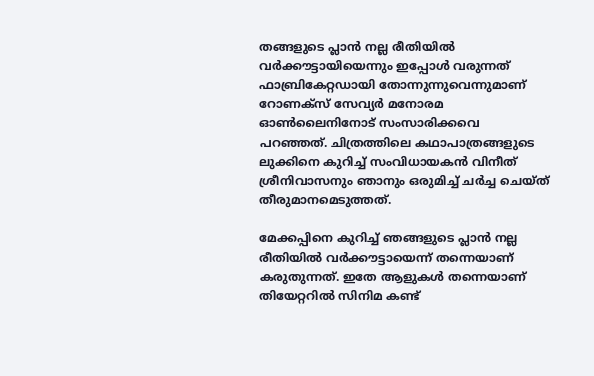തങ്ങളുടെ പ്ലാൻ നല്ല രീതിയിൽ വർക്കൗട്ടായിയെന്നും ഇപ്പോൾ വരുന്നത് ഫാബ്രികേറ്റഡായി തോന്നുന്നുവെന്നുമാണ് റോണക്സ് സേവ്യർ മനോരമ ഓൺലൈനിനോട് സംസാരിക്കവെ പറഞ്ഞത്. ചിത്രത്തിലെ കഥാപാത്രങ്ങളുടെ ലുക്കിനെ കുറിച്ച് സംവിധായകൻ വിനീത് ശ്രീനിവാസനും ഞാനും ഒരുമിച്ച് ചർച്ച ചെയ്ത് തീരുമാനമെടുത്തത്.

മേക്കപ്പിനെ കുറിച്ച് ഞങ്ങളുടെ പ്ലാൻ നല്ല രീതിയിൽ വർക്കൗട്ടായെന്ന് തന്നെയാണ് കരുതുന്നത്. ഇതേ ആളുകൾ തന്നെയാണ് തിയേറ്ററിൽ സിനിമ കണ്ട്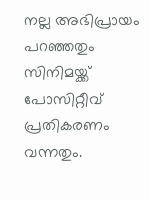നല്ല അഭിപ്രായം പറഞ്ഞതും സിനിമയ്ക്ക് പോസിറ്റീവ് പ്രതികരണം വന്നതും.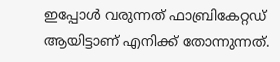ഇപ്പോൾ വരുന്നത് ഫാബ്രികേറ്റഡ് ആയിട്ടാണ് എനിക്ക് തോന്നുന്നത്.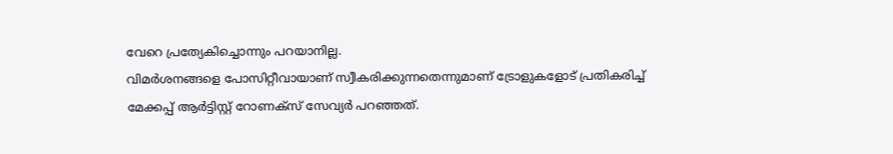വേറെ പ്രത്യേകിച്ചൊന്നും പറയാനില്ല.
വിമർശനങ്ങളെ പോസിറ്റീവായാണ് സ്വീകരിക്കുന്നതെന്നുമാണ് ട്രോളുകളോട് പ്രതികരിച്ച് മേക്കപ്പ് ആർട്ടിസ്റ്റ് റോണക്സ് സേവ്യർ പറഞ്ഞത്.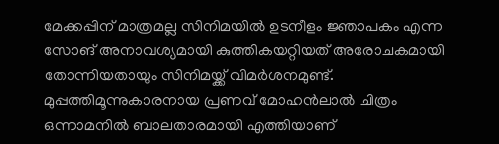മേക്കപ്പിന് മാത്രമല്ല സിനിമയിൽ ഉടനീളം ജ്ഞാപകം എന്ന സോങ് അനാവശ്യമായി കുത്തികയറ്റിയത് അരോചകമായി തോന്നിയതായും സിനിമയ്ക്ക് വിമർശനമുണ്ട്. മുപ്പത്തിമൂന്നുകാരനായ പ്രണവ് മോഹൻലാൽ ചിത്രം ഒന്നാമനിൽ ബാലതാരമായി എത്തിയാണ്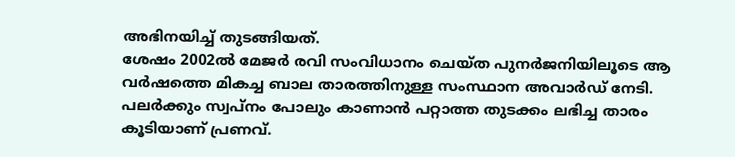അഭിനയിച്ച് തുടങ്ങിയത്.
ശേഷം 2002ൽ മേജർ രവി സംവിധാനം ചെയ്ത പുനർജനിയിലൂടെ ആ വർഷത്തെ മികച്ച ബാല താരത്തിനുള്ള സംസ്ഥാന അവാർഡ് നേടി. പലർക്കും സ്വപ്നം പോലും കാണാൻ പറ്റാത്ത തുടക്കം ലഭിച്ച താരം കൂടിയാണ് പ്രണവ്.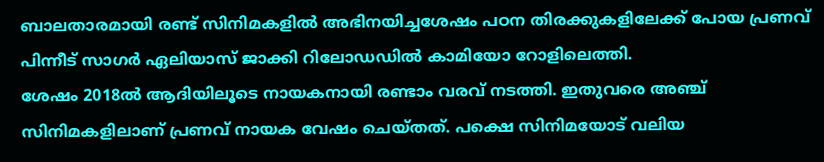ബാലതാരമായി രണ്ട് സിനിമകളിൽ അഭിനയിച്ചശേഷം പഠന തിരക്കുകളിലേക്ക് പോയ പ്രണവ് പിന്നീട് സാഗർ ഏലിയാസ് ജാക്കി റിലോഡഡിൽ കാമിയോ റോളിലെത്തി.
ശേഷം 2018ൽ ആദിയിലൂടെ നായകനായി രണ്ടാം വരവ് നടത്തി. ഇതുവരെ അഞ്ച് സിനിമകളിലാണ് പ്രണവ് നായക വേഷം ചെയ്തത്. പക്ഷെ സിനിമയോട് വലിയ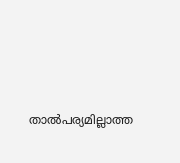താൽപര്യമില്ലാത്ത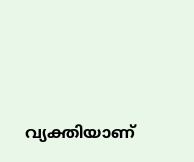വ്യക്തിയാണ്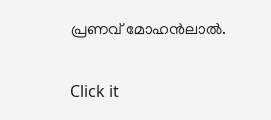പ്രണവ് മോഹൻലാൽ.


Click it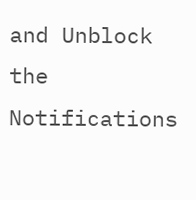and Unblock the Notifications